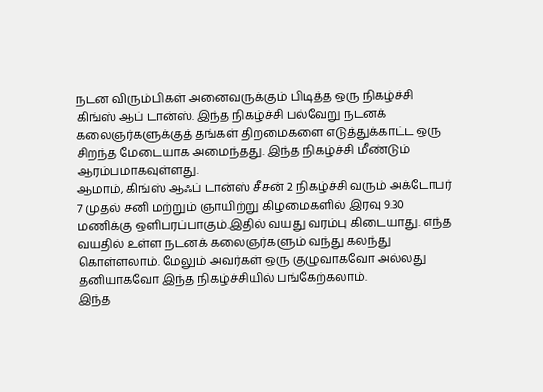நடன விரும்பிகள் அனைவருக்கும் பிடித்த ஒரு நிகழ்ச்சி கிங்ஸ் ஆப் டான்ஸ். இந்த நிகழ்ச்சி பல்வேறு நடனக் கலைஞர்களுக்குத் தங்கள் திறமைகளை எடுத்துக்காட்ட ஒரு சிறந்த மேடையாக அமைந்தது. இந்த நிகழ்ச்சி மீண்டும் ஆரம்பமாகவுள்ளது.
ஆமாம், கிங்ஸ் ஆஃப் டான்ஸ் சீசன் 2 நிகழ்ச்சி வரும் அக்டோபர் 7 முதல் சனி மற்றும் ஞாயிற்று கிழமைகளில் இரவு 9.30 மணிக்கு ஒளிபரப்பாகும்.இதில் வயது வரம்பு கிடையாது. எந்த வயதில் உள்ள நடனக் கலைஞர்களும் வந்து கலந்து கொள்ளலாம். மேலும் அவர்கள் ஒரு குழுவாகவோ அல்லது தனியாகவோ இந்த நிகழ்ச்சியில் பங்கேற்கலாம்.
இந்த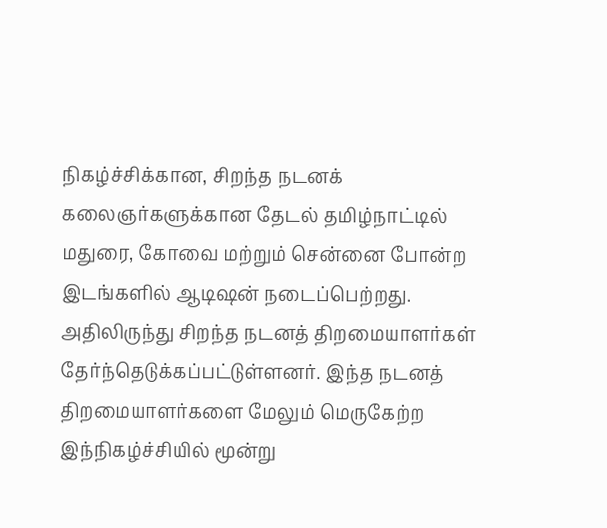நிகழ்ச்சிக்கான, சிறந்த நடனக் கலைஞர்களுக்கான தேடல் தமிழ்நாட்டில் மதுரை, கோவை மற்றும் சென்னை போன்ற இடங்களில் ஆடிஷன் நடைப்பெற்றது. அதிலிருந்து சிறந்த நடனத் திறமையாளர்கள் தேர்ந்தெடுக்கப்பட்டுள்ளனர். இந்த நடனத் திறமையாளர்களை மேலும் மெருகேற்ற இந்நிகழ்ச்சியில் மூன்று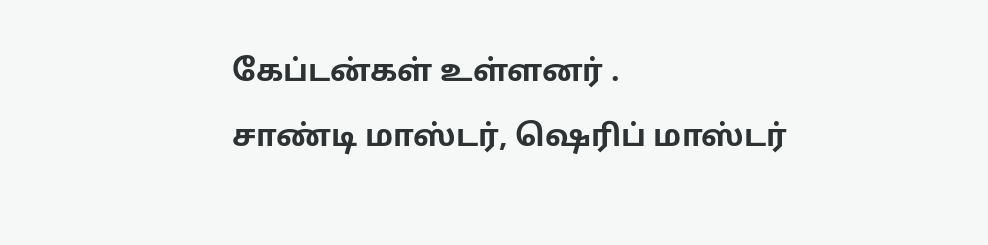கேப்டன்கள் உள்ளனர் .
சாண்டி மாஸ்டர், ஷெரிப் மாஸ்டர்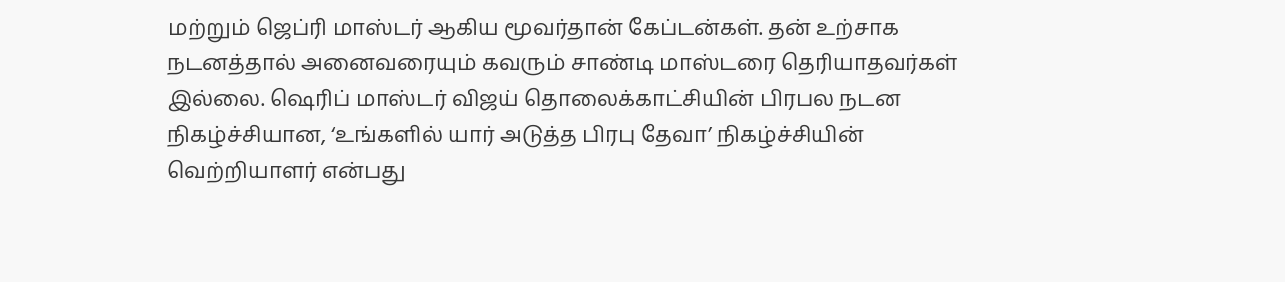மற்றும் ஜெப்ரி மாஸ்டர் ஆகிய மூவர்தான் கேப்டன்கள். தன் உற்சாக நடனத்தால் அனைவரையும் கவரும் சாண்டி மாஸ்டரை தெரியாதவர்கள் இல்லை. ஷெரிப் மாஸ்டர் விஜய் தொலைக்காட்சியின் பிரபல நடன நிகழ்ச்சியான, ‘உங்களில் யார் அடுத்த பிரபு தேவா’ நிகழ்ச்சியின் வெற்றியாளர் என்பது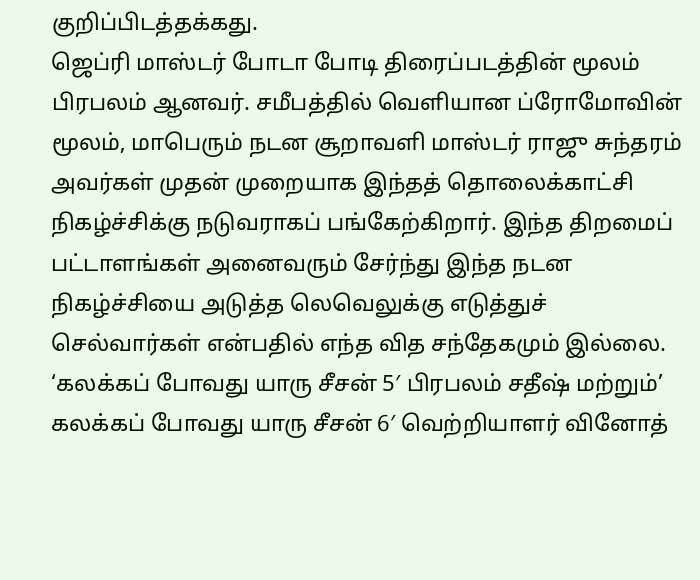குறிப்பிடத்தக்கது.
ஜெப்ரி மாஸ்டர் போடா போடி திரைப்படத்தின் மூலம் பிரபலம் ஆனவர். சமீபத்தில் வெளியான ப்ரோமோவின் மூலம், மாபெரும் நடன சூறாவளி மாஸ்டர் ராஜு சுந்தரம் அவர்கள் முதன் முறையாக இந்தத் தொலைக்காட்சி நிகழ்ச்சிக்கு நடுவராகப் பங்கேற்கிறார். இந்த திறமைப் பட்டாளங்கள் அனைவரும் சேர்ந்து இந்த நடன நிகழ்ச்சியை அடுத்த லெவெலுக்கு எடுத்துச் செல்வார்கள் என்பதில் எந்த வித சந்தேகமும் இல்லை.
‘கலக்கப் போவது யாரு சீசன் 5′ பிரபலம் சதீஷ் மற்றும்’ கலக்கப் போவது யாரு சீசன் 6′ வெற்றியாளர் வினோத்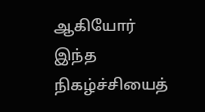ஆகியோர் இந்த நிகழ்ச்சியைத்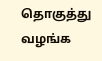தொகுத்து வழங்க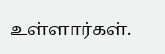உள்ளார்கள்.